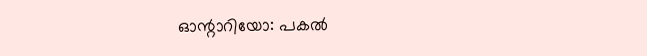ഓന്റാറിയോ: പകൽ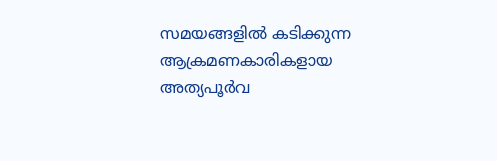സമയങ്ങളിൽ കടിക്കുന്ന ആക്രമണകാരികളായ അത്യപൂർവ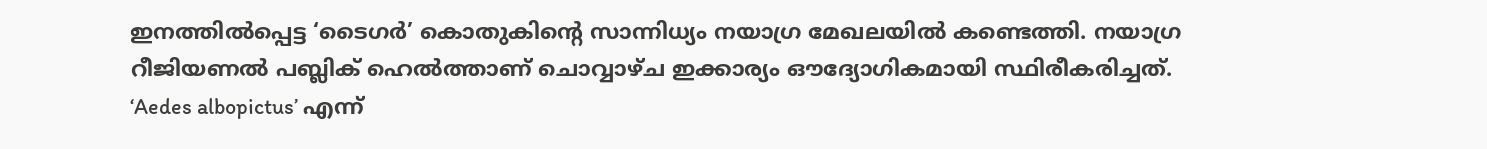ഇനത്തിൽപ്പെട്ട ‘ടൈഗർ’ കൊതുകിന്റെ സാന്നിധ്യം നയാഗ്ര മേഖലയിൽ കണ്ടെത്തി. നയാഗ്ര റീജിയണൽ പബ്ലിക് ഹെൽത്താണ് ചൊവ്വാഴ്ച ഇക്കാര്യം ഔദ്യോഗികമായി സ്ഥിരീകരിച്ചത്. ‘Aedes albopictus’ എന്ന്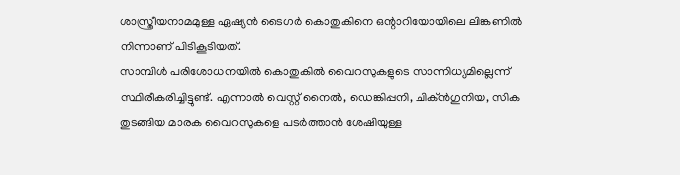ശാസ്ത്രീയനാമമുള്ള ഏഷ്യൻ ടൈഗർ കൊതുകിനെ ഒന്റാറിയോയിലെ ലിങ്കണിൽ നിന്നാണ് പിടികൂടിയത്.
സാമ്പിൾ പരിശോധനയിൽ കൊതുകിൽ വൈറസുകളുടെ സാന്നിധ്യമില്ലെന്ന് സ്ഥിരീകരിച്ചിട്ടുണ്ട്. എന്നാൽ വെസ്റ്റ് നൈൽ, ഡെങ്കിപ്പനി, ചിക്ൻഗുനിയ, സിക തുടങ്ങിയ മാരക വൈറസുകളെ പടർത്താൻ ശേഷിയുള്ള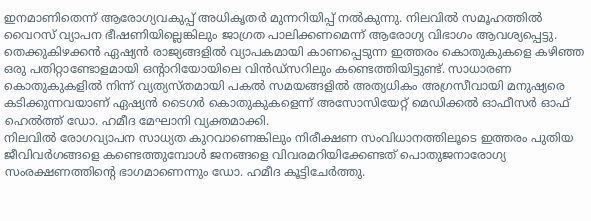ഇനമാണിതെന്ന് ആരോഗ്യവകുപ്പ് അധികൃതർ മുന്നറിയിപ്പ് നൽകുന്നു. നിലവിൽ സമൂഹത്തിൽ വൈറസ് വ്യാപന ഭീഷണിയില്ലെങ്കിലും ജാഗ്രത പാലിക്കണമെന്ന് ആരോഗ്യ വിഭാഗം ആവശ്യപ്പെട്ടു.
തെക്കുകിഴക്കൻ ഏഷ്യൻ രാജ്യങ്ങളിൽ വ്യാപകമായി കാണപ്പെടുന്ന ഇത്തരം കൊതുകുകളെ കഴിഞ്ഞ ഒരു പതിറ്റാണ്ടോളമായി ഒന്റാറിയോയിലെ വിൻഡ്സറിലും കണ്ടെത്തിയിട്ടുണ്ട്. സാധാരണ കൊതുകുകളിൽ നിന്ന് വ്യത്യസ്തമായി പകൽ സമയങ്ങളിൽ അത്യധികം അഗ്രസീവായി മനുഷ്യരെ കടിക്കുന്നവയാണ് ഏഷ്യൻ ടൈഗർ കൊതുകുകളെന്ന് അസോസിയേറ്റ് മെഡിക്കൽ ഓഫീസർ ഓഫ് ഹെൽത്ത് ഡോ. ഹമീദ മേഘാനി വ്യക്തമാക്കി.
നിലവിൽ രോഗവ്യാപന സാധ്യത കുറവാണെങ്കിലും നിരീക്ഷണ സംവിധാനത്തിലൂടെ ഇത്തരം പുതിയ ജീവിവർഗങ്ങളെ കണ്ടെത്തുമ്പോൾ ജനങ്ങളെ വിവരമറിയിക്കേണ്ടത് പൊതുജനാരോഗ്യ സംരക്ഷണത്തിന്റെ ഭാഗമാണെന്നും ഡോ. ഹമീദ കൂട്ടിചേർത്തു.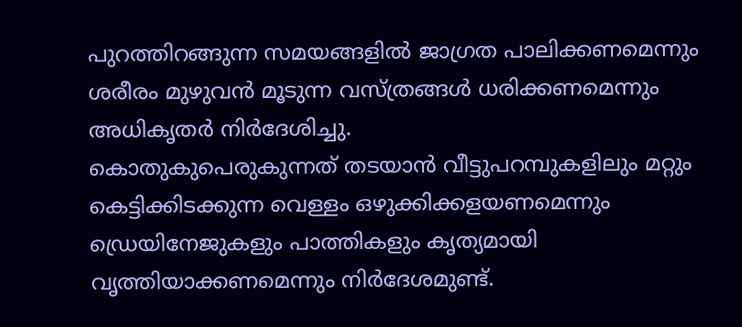പുറത്തിറങ്ങുന്ന സമയങ്ങളിൽ ജാഗ്രത പാലിക്കണമെന്നും ശരീരം മുഴുവൻ മൂടുന്ന വസ്ത്രങ്ങൾ ധരിക്കണമെന്നും അധികൃതർ നിർദേശിച്ചു.
കൊതുകുപെരുകുന്നത് തടയാൻ വീട്ടുപറമ്പുകളിലും മറ്റും കെട്ടിക്കിടക്കുന്ന വെള്ളം ഒഴുക്കിക്കളയണമെന്നും ഡ്രെയിനേജുകളും പാത്തികളും കൃത്യമായി വൃത്തിയാക്കണമെന്നും നിർദേശമുണ്ട്.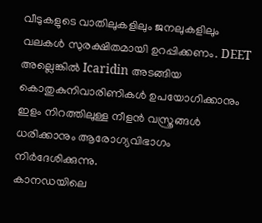വീടുകളുടെ വാതിലുകളിലും ജനലുകളിലും വലകൾ സുരക്ഷിതമായി ഉറപ്പിക്കണം. DEET അല്ലെങ്കിൽ Icaridin അടങ്ങിയ കൊതുകുനിവാരിണികൾ ഉപയോഗിക്കാനും ഇളം നിറത്തിലുള്ള നീളൻ വസ്ത്രങ്ങൾ ധരിക്കാനും ആരോഗ്യവിഭാഗം നിർദേശിക്കുന്നു.
കാനഡയിലെ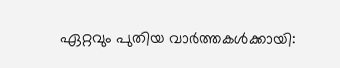ഏറ്റവും പുതിയ വാർത്തകൾക്കായി: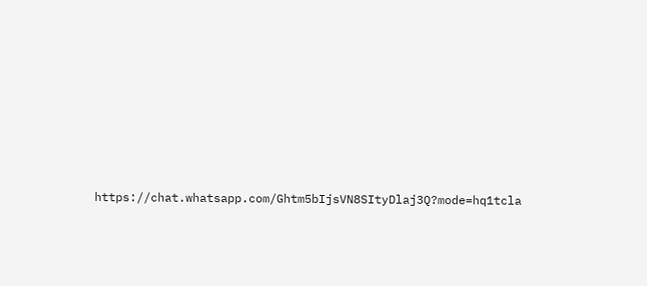https://chat.whatsapp.com/Ghtm5bIjsVN8SItyDlaj3Q?mode=hq1tcla